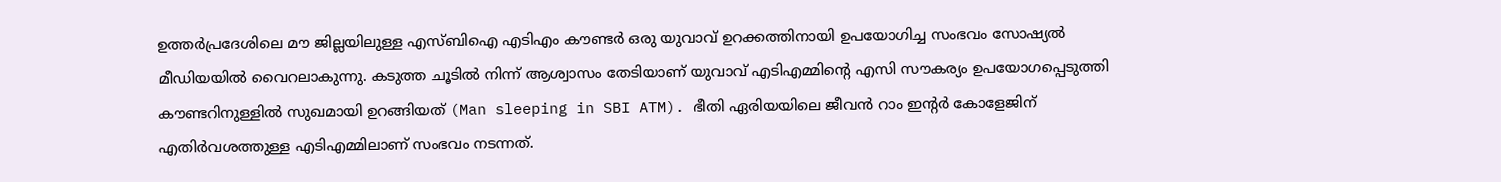ഉത്തർപ്രദേശിലെ മൗ ജില്ലയിലുള്ള എസ്ബിഐ എടിഎം കൗണ്ടർ ഒരു യുവാവ് ഉറക്കത്തിനായി ഉപയോഗിച്ച സംഭവം സോഷ്യൽ മീഡിയയിൽ വൈറലാകുന്നു. കടുത്ത ചൂടിൽ നിന്ന് ആശ്വാസം തേടിയാണ് യുവാവ് എടിഎമ്മിന്റെ എസി സൗകര്യം ഉപയോഗപ്പെടുത്തി കൗണ്ടറിനുള്ളിൽ സുഖമായി ഉറങ്ങിയത് (Man sleeping in SBI ATM). ഭീതി ഏരിയയിലെ ജീവൻ റാം ഇന്റർ കോളേജിന് എതിർവശത്തുള്ള എടിഎമ്മിലാണ് സംഭവം നടന്നത്.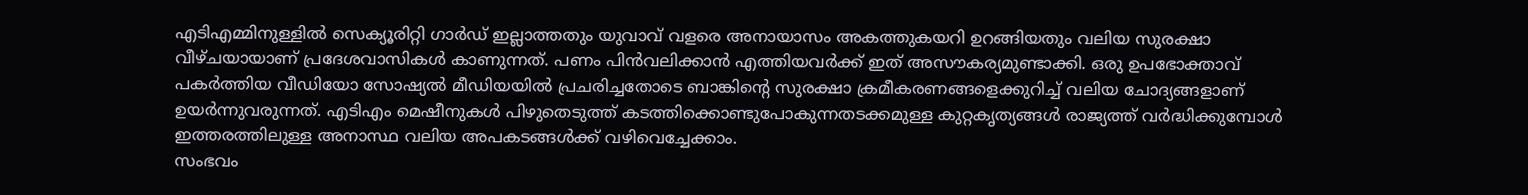എടിഎമ്മിനുള്ളിൽ സെക്യൂരിറ്റി ഗാർഡ് ഇല്ലാത്തതും യുവാവ് വളരെ അനായാസം അകത്തുകയറി ഉറങ്ങിയതും വലിയ സുരക്ഷാ വീഴ്ചയായാണ് പ്രദേശവാസികൾ കാണുന്നത്. പണം പിൻവലിക്കാൻ എത്തിയവർക്ക് ഇത് അസൗകര്യമുണ്ടാക്കി. ഒരു ഉപഭോക്താവ് പകർത്തിയ വീഡിയോ സോഷ്യൽ മീഡിയയിൽ പ്രചരിച്ചതോടെ ബാങ്കിന്റെ സുരക്ഷാ ക്രമീകരണങ്ങളെക്കുറിച്ച് വലിയ ചോദ്യങ്ങളാണ് ഉയർന്നുവരുന്നത്. എടിഎം മെഷീനുകൾ പിഴുതെടുത്ത് കടത്തിക്കൊണ്ടുപോകുന്നതടക്കമുള്ള കുറ്റകൃത്യങ്ങൾ രാജ്യത്ത് വർദ്ധിക്കുമ്പോൾ ഇത്തരത്തിലുള്ള അനാസ്ഥ വലിയ അപകടങ്ങൾക്ക് വഴിവെച്ചേക്കാം.
സംഭവം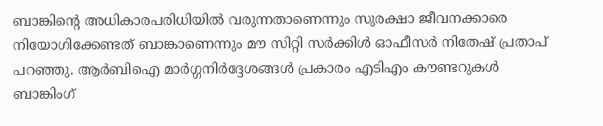ബാങ്കിന്റെ അധികാരപരിധിയിൽ വരുന്നതാണെന്നും സുരക്ഷാ ജീവനക്കാരെ നിയോഗിക്കേണ്ടത് ബാങ്കാണെന്നും മൗ സിറ്റി സർക്കിൾ ഓഫീസർ നിതേഷ് പ്രതാപ് പറഞ്ഞു. ആർബിഐ മാർഗ്ഗനിർദ്ദേശങ്ങൾ പ്രകാരം എടിഎം കൗണ്ടറുകൾ ബാങ്കിംഗ്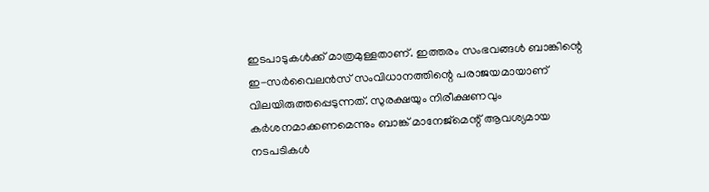ഇടപാടുകൾക്ക് മാത്രമുള്ളതാണ്. ഇത്തരം സംഭവങ്ങൾ ബാങ്കിന്റെ ഇ-സർവൈലൻസ് സംവിധാനത്തിന്റെ പരാജയമായാണ് വിലയിരുത്തപ്പെടുന്നത്. സുരക്ഷയും നിരീക്ഷണവും കർശനമാക്കണമെന്നും ബാങ്ക് മാനേജ്മെന്റ് ആവശ്യമായ നടപടികൾ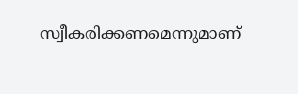സ്വീകരിക്കണമെന്നുമാണ്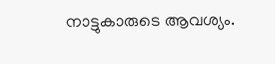നാട്ടുകാരുടെ ആവശ്യം.